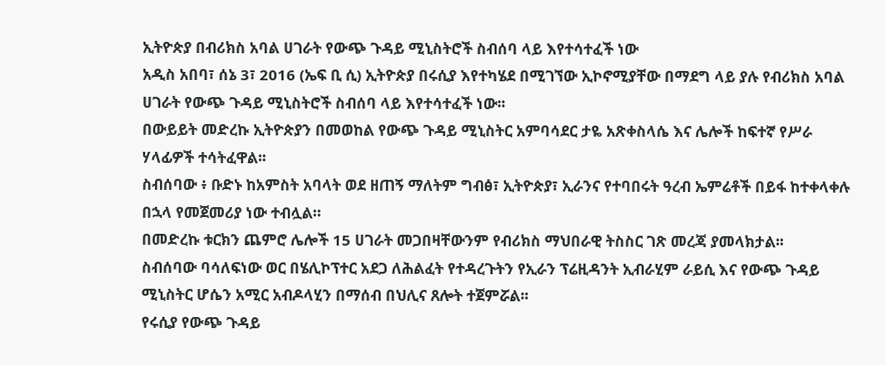ኢትዮጵያ በብሪክስ አባል ሀገራት የውጭ ጉዳይ ሚኒስትሮች ስብሰባ ላይ እየተሳተፈች ነው
አዲስ አበባ፣ ሰኔ 3፣ 2016 (ኤፍ ቢ ሲ) ኢትዮጵያ በሩሲያ እየተካሄደ በሚገኘው ኢኮኖሚያቸው በማደግ ላይ ያሉ የብሪክስ አባል ሀገራት የውጭ ጉዳይ ሚኒስትሮች ስብሰባ ላይ እየተሳተፈች ነው፡፡
በውይይት መድረኩ ኢትዮጵያን በመወከል የውጭ ጉዳይ ሚኒስትር አምባሳደር ታዬ አጽቀስላሴ እና ሌሎች ከፍተኛ የሥራ ሃላፊዎች ተሳትፈዋል፡፡
ስብሰባው ፥ ቡድኑ ከአምስት አባላት ወደ ዘጠኝ ማለትም ግብፅ፣ ኢትዮጵያ፣ ኢራንና የተባበሩት ዓረብ ኤምሬቶች በይፋ ከተቀላቀሉ በኋላ የመጀመሪያ ነው ተብሏል።
በመድረኩ ቱርክን ጨምሮ ሌሎች 15 ሀገራት መጋበዛቸውንም የብሪክስ ማህበራዊ ትስስር ገጽ መረጃ ያመላክታል፡፡
ስብሰባው ባሳለፍነው ወር በሄሊኮፕተር አደጋ ለሕልፈት የተዳረጉትን የኢራን ፕሬዚዳንት ኢብራሂም ራይሲ እና የውጭ ጉዳይ ሚኒስትር ሆሴን አሚር አብዶላሂን በማሰብ በህሊና ጸሎት ተጀምሯል፡፡
የሩሲያ የውጭ ጉዳይ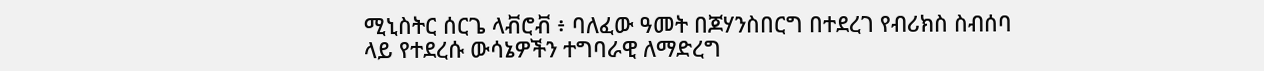ሚኒስትር ሰርጌ ላቭሮቭ ፥ ባለፈው ዓመት በጆሃንስበርግ በተደረገ የብሪክስ ስብሰባ ላይ የተደረሱ ውሳኔዎችን ተግባራዊ ለማድረግ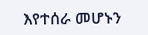እየተሰራ መሆኑን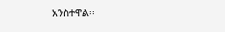አንስተዋል፡፡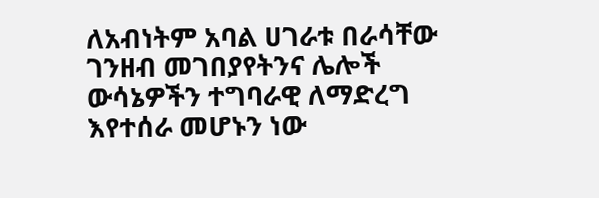ለአብነትም አባል ሀገራቱ በራሳቸው ገንዘብ መገበያየትንና ሌሎች ውሳኔዎችን ተግባራዊ ለማድረግ እየተሰራ መሆኑን ነው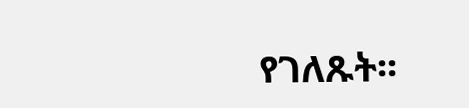የገለጹት፡፡